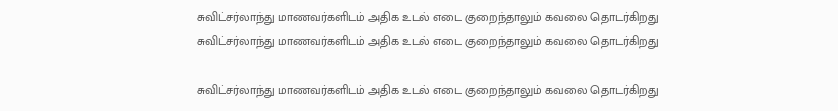சுவிட்சர்லாந்து மாணவர்களிடம் அதிக உடல் எடை குறைந்தாலும் கவலை தொடர்கிறது
சுவிட்சர்லாந்து மாணவர்களிடம் அதிக உடல் எடை குறைந்தாலும் கவலை தொடர்கிறது

சுவிட்சர்லாந்து மாணவர்களிடம் அதிக உடல் எடை குறைந்தாலும் கவலை தொடர்கிறது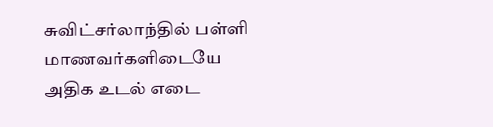சுவிட்சர்லாந்தில் பள்ளி மாணவர்களிடையே அதிக உடல் எடை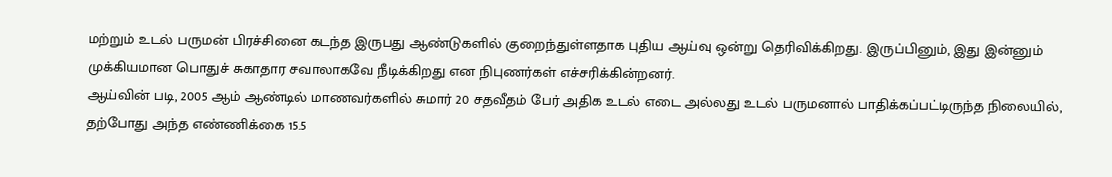மற்றும் உடல் பருமன் பிரச்சினை கடந்த இருபது ஆண்டுகளில் குறைந்துள்ளதாக புதிய ஆய்வு ஒன்று தெரிவிக்கிறது. இருப்பினும், இது இன்னும் முக்கியமான பொதுச் சுகாதார சவாலாகவே நீடிக்கிறது என நிபுணர்கள் எச்சரிக்கின்றனர்.
ஆய்வின் படி, 2005 ஆம் ஆண்டில் மாணவர்களில் சுமார் 20 சதவீதம் பேர் அதிக உடல் எடை அல்லது உடல் பருமனால் பாதிக்கப்பட்டிருந்த நிலையில், தற்போது அந்த எண்ணிக்கை 15.5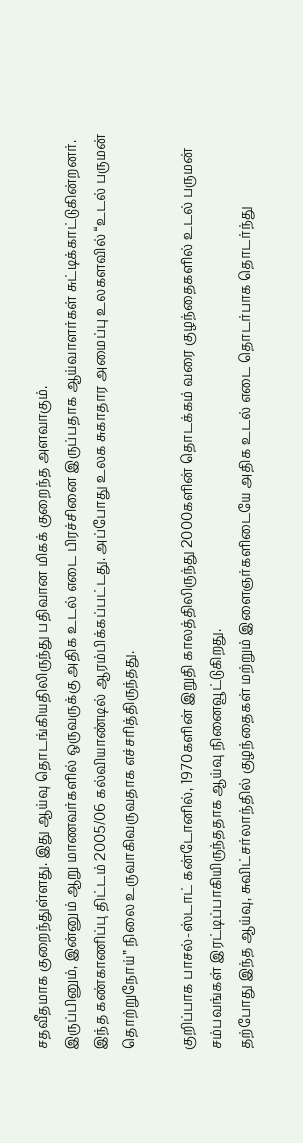சதவீதமாக குறைந்துள்ளது. இது ஆய்வு தொடங்கியதிலிருந்து பதிவான மிகக் குறைந்த அளவாகும்.
இருப்பினும், இன்னும் ஆறு மாணவர்களில் ஒருவருக்கு அதிக உடல் எடை பிரச்சினை இருப்பதாக ஆய்வாளர்கள் சுட்டிக்காட்டுகின்றனர்.
இந்த கண்காணிப்பு திட்டம் 2005/06 கல்வியாண்டில் ஆரம்பிக்கப்பட்டது. அப்போது உலக சுகாதார அமைப்பு உலகளவில் “உடல் பருமன் தொற்றுநோய்” நிலை உருவாகிவருவதாக எச்சரித்திருந்தது.

குறிப்பாக பாசல்-ஸ்டாட் கன்டோனில், 1970களின் இறுதி காலத்திலிருந்து 2000களின் தொடக்கம் வரை குழந்தைகளில் உடல் பருமன் சம்பவங்கள் இரட்டிப்பாகியிருந்ததாக ஆய்வு நினைவூட்டுகிறது.
தற்போது இந்த ஆய்வு, சுவிட்சர்லாந்தில் குழந்தைகள் மற்றும் இளைஞர்களிடையே அதிக உடல் எடை தொடர்பாக தொடர்ந்து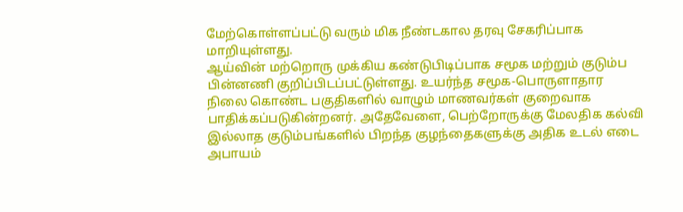மேற்கொள்ளப்பட்டு வரும் மிக நீண்டகால தரவு சேகரிப்பாக மாறியுள்ளது.
ஆய்வின் மற்றொரு முக்கிய கண்டுபிடிப்பாக சமூக மற்றும் குடும்ப பின்னணி குறிப்பிடப்பட்டுள்ளது. உயர்ந்த சமூக-பொருளாதார நிலை கொண்ட பகுதிகளில் வாழும் மாணவர்கள் குறைவாக பாதிக்கப்படுகின்றனர். அதேவேளை, பெற்றோருக்கு மேலதிக கல்வி இல்லாத குடும்பங்களில் பிறந்த குழந்தைகளுக்கு அதிக உடல் எடை அபாயம்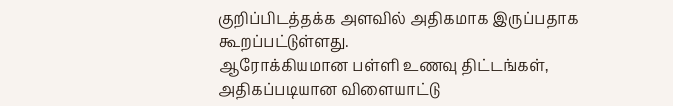குறிப்பிடத்தக்க அளவில் அதிகமாக இருப்பதாக கூறப்பட்டுள்ளது.
ஆரோக்கியமான பள்ளி உணவு திட்டங்கள், அதிகப்படியான விளையாட்டு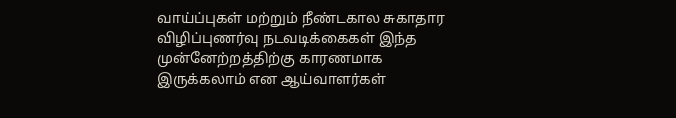வாய்ப்புகள் மற்றும் நீண்டகால சுகாதார விழிப்புணர்வு நடவடிக்கைகள் இந்த முன்னேற்றத்திற்கு காரணமாக இருக்கலாம் என ஆய்வாளர்கள்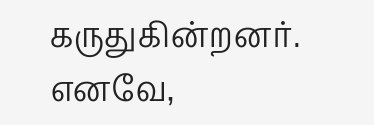கருதுகின்றனர்.
எனவே,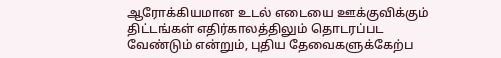ஆரோக்கியமான உடல் எடையை ஊக்குவிக்கும் திட்டங்கள் எதிர்காலத்திலும் தொடரப்பட வேண்டும் என்றும், புதிய தேவைகளுக்கேற்ப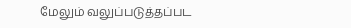மேலும் வலுப்படுத்தப்பட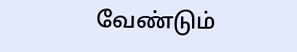வேண்டும்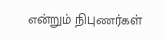என்றும் நிபுணர்கள்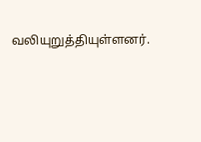வலியுறுத்தியுள்ளனர்.